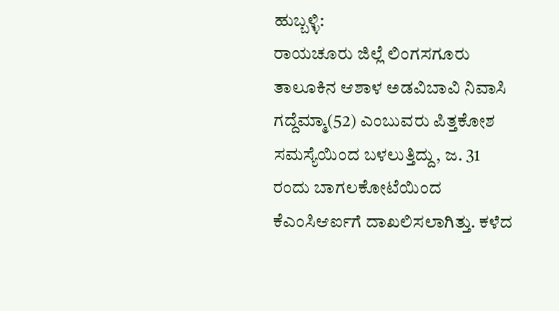ಹುಬ್ಬಳ್ಳಿ:
ರಾಯಚೂರು ಜಿಲ್ಲೆ ಲಿಂಗಸಗೂರು ತಾಲೂಕಿನ ಆಶಾಳ ಅಡವಿಬಾವಿ ನಿವಾಸಿ ಗದ್ದೆಮ್ಮಾ(52) ಎಂಬುವರು ಪಿತ್ತಕೋಶ ಸಮಸ್ಯೆಯಿಂದ ಬಳಲುತ್ತಿದ್ದು, ಜ. 31 ರಂದು ಬಾಗಲಕೋಟೆಯಿಂದ ಕೆಎಂಸಿಆರ್ಐಗೆ ದಾಖಲಿಸಲಾಗಿತ್ತು. ಕಳೆದ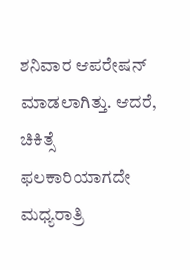ಶನಿವಾರ ಆಪರೇಷನ್ ಮಾಡಲಾಗಿತ್ತು. ಆದರೆ, ಚಿಕಿತ್ಸೆ ಫಲಕಾರಿಯಾಗದೇ ಮಧ್ಯರಾತ್ರಿ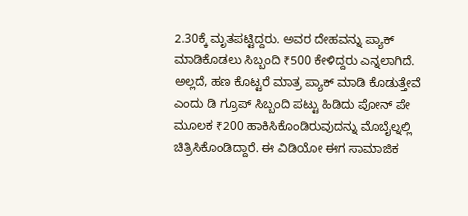2.30ಕ್ಕೆ ಮೃತಪಟ್ಟಿದ್ದರು. ಅವರ ದೇಹವನ್ನು ಪ್ಯಾಕ್ ಮಾಡಿಕೊಡಲು ಸಿಬ್ಬಂದಿ ₹500 ಕೇಳಿದ್ದರು ಎನ್ನಲಾಗಿದೆ. ಅಲ್ಲದೆ, ಹಣ ಕೊಟ್ಟರೆ ಮಾತ್ರ ಪ್ಯಾಕ್ ಮಾಡಿ ಕೊಡುತ್ತೇವೆ ಎಂದು ಡಿ ಗ್ರೂಪ್ ಸಿಬ್ಬಂದಿ ಪಟ್ಟು ಹಿಡಿದು ಪೋನ್ ಪೇ ಮೂಲಕ ₹200 ಹಾಕಿಸಿಕೊಂಡಿರುವುದನ್ನು ಮೊಬೈಲ್ನಲ್ಲಿ ಚಿತ್ರಿಸಿಕೊಂಡಿದ್ದಾರೆ. ಈ ವಿಡಿಯೋ ಈಗ ಸಾಮಾಜಿಕ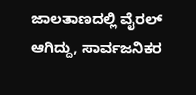ಜಾಲತಾಣದಲ್ಲಿ ವೈರಲ್ ಆಗಿದ್ದು, ಸಾರ್ವಜನಿಕರ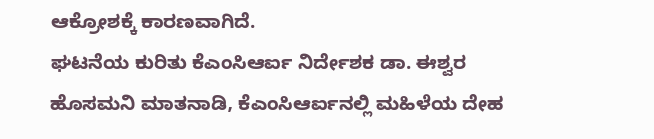ಆಕ್ರೋಶಕ್ಕೆ ಕಾರಣವಾಗಿದೆ.
ಘಟನೆಯ ಕುರಿತು ಕೆಎಂಸಿಆರ್ಐ ನಿರ್ದೇಶಕ ಡಾ. ಈಶ್ವರ ಹೊಸಮನಿ ಮಾತನಾಡಿ, ಕೆಎಂಸಿಆರ್ಐನಲ್ಲಿ ಮಹಿಳೆಯ ದೇಹ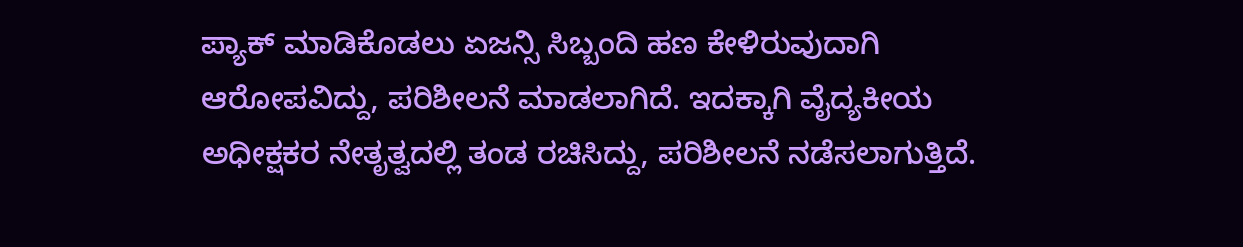ಪ್ಯಾಕ್ ಮಾಡಿಕೊಡಲು ಏಜನ್ಸಿ ಸಿಬ್ಬಂದಿ ಹಣ ಕೇಳಿರುವುದಾಗಿ ಆರೋಪವಿದ್ದು, ಪರಿಶೀಲನೆ ಮಾಡಲಾಗಿದೆ. ಇದಕ್ಕಾಗಿ ವೈದ್ಯಕೀಯ ಅಧೀಕ್ಷಕರ ನೇತೃತ್ವದಲ್ಲಿ ತಂಡ ರಚಿಸಿದ್ದು, ಪರಿಶೀಲನೆ ನಡೆಸಲಾಗುತ್ತಿದೆ.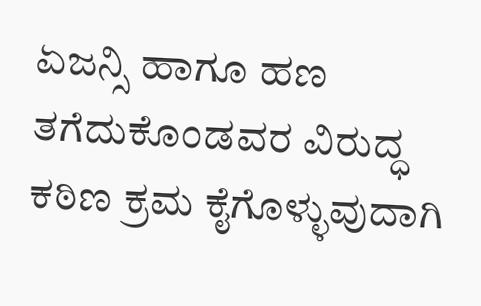ಏಜನ್ಸಿ ಹಾಗೂ ಹಣ ತಗೆದುಕೊಂಡವರ ವಿರುದ್ಧ ಕಠಿಣ ಕ್ರಮ ಕೈಗೊಳ್ಳುವುದಾಗಿ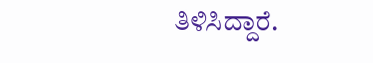ತಿಳಿಸಿದ್ದಾರೆ.